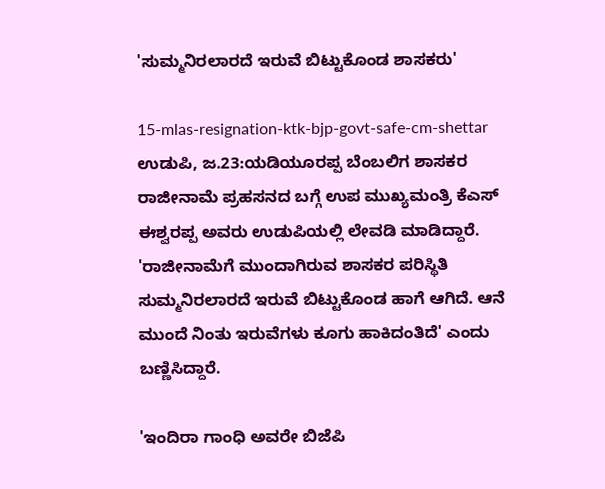'ಸುಮ್ಮನಿರಲಾರದೆ ಇರುವೆ ಬಿಟ್ಟುಕೊಂಡ ಶಾಸಕರು'

15-mlas-resignation-ktk-bjp-govt-safe-cm-shettar
ಉಡುಪಿ, ಜ.23:ಯಡಿಯೂರಪ್ಪ ಬೆಂಬಲಿಗ ಶಾಸಕರ ರಾಜೀನಾಮೆ ಪ್ರಹಸನದ ಬಗ್ಗೆ ಉಪ ಮುಖ್ಯಮಂತ್ರಿ ಕೆಎಸ್ ಈಶ್ವರಪ್ಪ ಅವರು ಉಡುಪಿಯಲ್ಲಿ ಲೇವಡಿ ಮಾಡಿದ್ದಾರೆ. 'ರಾಜೀನಾಮೆಗೆ ಮುಂದಾಗಿರುವ ಶಾಸಕರ ಪರಿಸ್ಥಿತಿ ಸುಮ್ಮನಿರಲಾರದೆ ಇರುವೆ ಬಿಟ್ಟುಕೊಂಡ ಹಾಗೆ ಆಗಿದೆ. ಆನೆ ಮುಂದೆ ನಿಂತು ಇರುವೆಗಳು ಕೂಗು ಹಾಕಿದಂತಿದೆ' ಎಂದು ಬಣ್ಣಿಸಿದ್ದಾರೆ.

'ಇಂದಿರಾ ಗಾಂಧಿ ಅವರೇ ಬಿಜೆಪಿ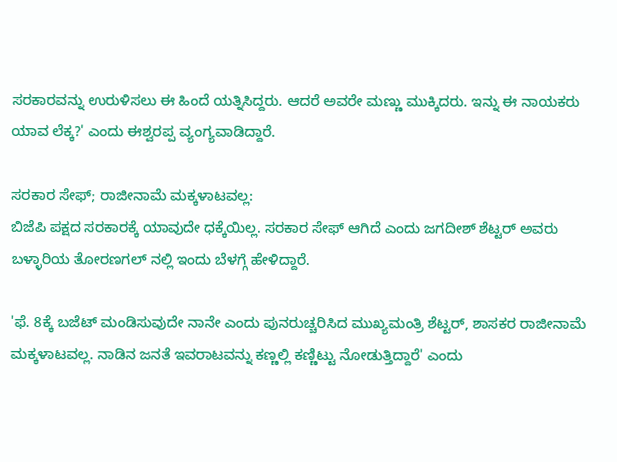ಸರಕಾರವನ್ನು ಉರುಳಿಸಲು ಈ ಹಿಂದೆ ಯತ್ನಿಸಿದ್ದರು. ಆದರೆ ಅವರೇ ಮಣ್ಣು ಮುಕ್ಕಿದರು. ಇನ್ನು ಈ ನಾಯಕರು ಯಾವ ಲೆಕ್ಕ?' ಎಂದು ಈಶ್ವರಪ್ಪ ವ್ಯಂಗ್ಯವಾಡಿದ್ದಾರೆ.

ಸರಕಾರ ಸೇಫ್; ರಾಜೀನಾಮೆ ಮಕ್ಕಳಾಟವಲ್ಲ:
ಬಿಜೆಪಿ ಪಕ್ಷದ ಸರಕಾರಕ್ಕೆ ಯಾವುದೇ ಧಕ್ಕೆಯಿಲ್ಲ. ಸರಕಾರ ಸೇಫ್ ಆಗಿದೆ ಎಂದು ಜಗದೀಶ್ ಶೆಟ್ಟರ್ ಅವರು ಬಳ್ಳಾರಿಯ ತೋರಣಗಲ್ ನಲ್ಲಿ ಇಂದು ಬೆಳಗ್ಗೆ ಹೇಳಿದ್ದಾರೆ.

'ಫೆ. 8ಕ್ಕೆ ಬಜೆಟ್ ಮಂಡಿಸುವುದೇ ನಾನೇ ಎಂದು ಪುನರುಚ್ಚರಿಸಿದ ಮುಖ್ಯಮಂತ್ರಿ ಶೆಟ್ಟರ್, ಶಾಸಕರ ರಾಜೀನಾಮೆ ಮಕ್ಕಳಾಟವಲ್ಲ. ನಾಡಿನ ಜನತೆ ಇವರಾಟವನ್ನು ಕಣ್ಣಲ್ಲಿ ಕಣ್ಣಿಟ್ಟು ನೋಡುತ್ತಿದ್ದಾರೆ' ಎಂದು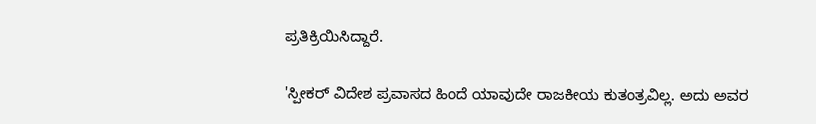ಪ್ರತಿಕ್ರಿಯಿಸಿದ್ದಾರೆ.

'ಸ್ಪೀಕರ್ ವಿದೇಶ ಪ್ರವಾಸದ ಹಿಂದೆ ಯಾವುದೇ ರಾಜಕೀಯ ಕುತಂತ್ರವಿಲ್ಲ. ಅದು ಅವರ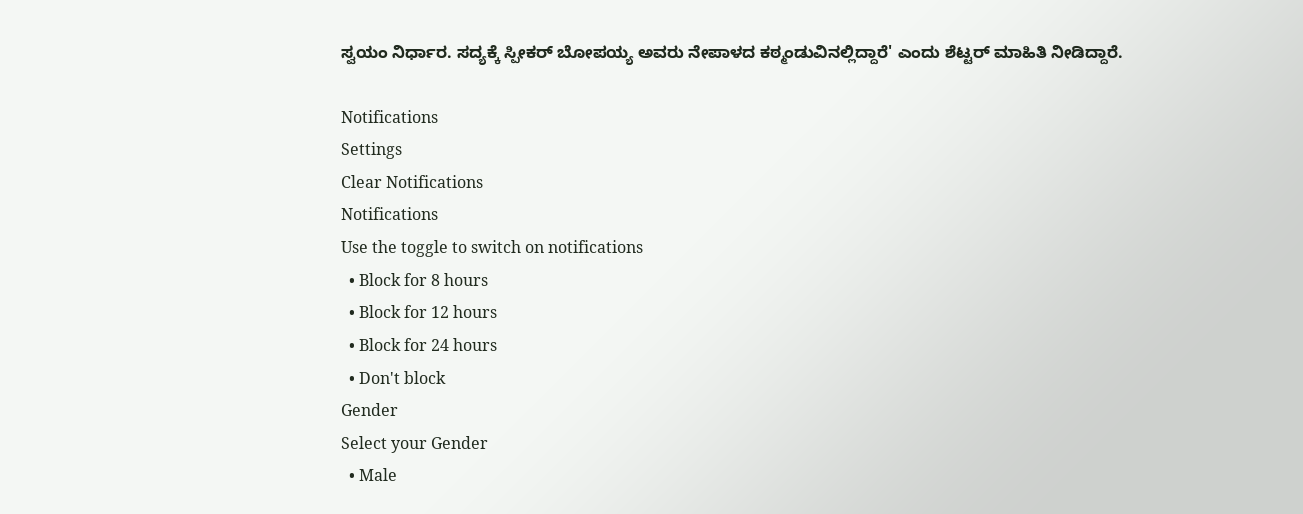ಸ್ವಯಂ ನಿರ್ಧಾರ. ಸದ್ಯಕ್ಕೆ ಸ್ಪೀಕರ್ ಬೋಪಯ್ಯ ಅವರು ನೇಪಾಳದ ಕಠ್ಮಂಡುವಿನಲ್ಲಿದ್ದಾರೆ' ಎಂದು ಶೆಟ್ಟರ್ ಮಾಹಿತಿ ನೀಡಿದ್ದಾರೆ.

Notifications
Settings
Clear Notifications
Notifications
Use the toggle to switch on notifications
  • Block for 8 hours
  • Block for 12 hours
  • Block for 24 hours
  • Don't block
Gender
Select your Gender
  • Male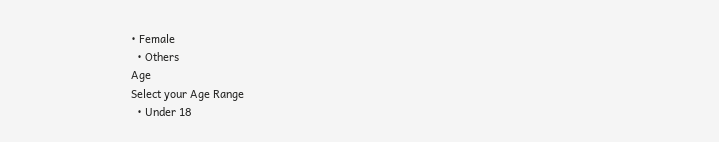• Female
  • Others
Age
Select your Age Range
  • Under 18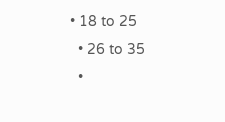• 18 to 25
  • 26 to 35
  •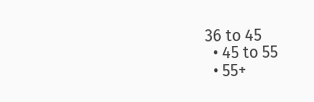36 to 45
  • 45 to 55
  • 55+